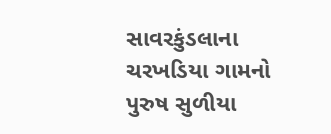સાવરકુંડલાના ચરખડિયા ગામનો પુરુષ સુળીયા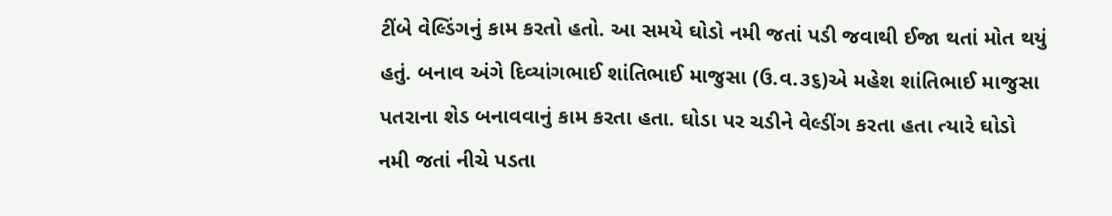ટીંબે વેલ્ડિંગનું કામ કરતો હતો. આ સમયે ઘોડો નમી જતાં પડી જવાથી ઈજા થતાં મોત થયું હતું. બનાવ અંગે દિવ્યાંગભાઈ શાંતિભાઈ માજુસા (ઉ.વ.૩૬)એ મહેશ શાંતિભાઈ માજુસા પતરાના શેડ બનાવવાનું કામ કરતા હતા. ઘોડા પર ચડીને વેલ્ડીંગ કરતા હતા ત્યારે ઘોડો નમી જતાં નીચે પડતા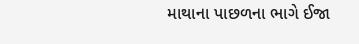માથાના પાછળના ભાગે ઈજા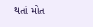થતાં મોત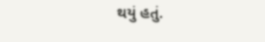થયું હતું.